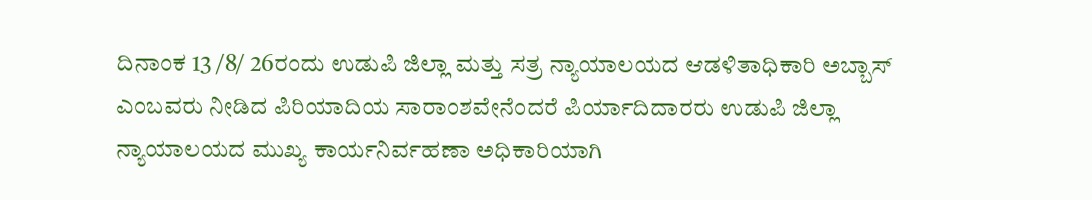ದಿನಾಂಕ 13 /8/ 26ರಂದು ಉಡುಪಿ ಜಿಲ್ಲಾ ಮತ್ತು ಸತ್ರ ನ್ಯಾಯಾಲಯದ ಆಡಳಿತಾಧಿಕಾರಿ ಅಬ್ಬಾಸ್ ಎಂಬವರು ನೀಡಿದ ಪಿರಿಯಾದಿಯ ಸಾರಾಂಶವೇನೆಂದರೆ ಪಿರ್ಯಾದಿದಾರರು ಉಡುಪಿ ಜಿಲ್ಲಾ ನ್ಯಾಯಾಲಯದ ಮುಖ್ಯ ಕಾರ್ಯನಿರ್ವಹಣಾ ಅಧಿಕಾರಿಯಾಗಿ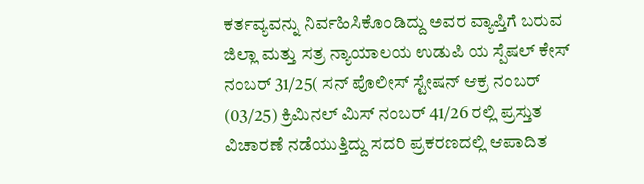ಕರ್ತವ್ಯವನ್ನು ನಿರ್ವಹಿಸಿಕೊಂಡಿದ್ದು ಅವರ ವ್ಯಾಪ್ತಿಗೆ ಬರುವ ಜಿಲ್ಲಾ ಮತ್ತು ಸತ್ರ ನ್ಯಾಯಾಲಯ ಉಡುಪಿ ಯ ಸ್ಪೆಷಲ್ ಕೇಸ್ ನಂಬರ್ 31/25( ಸನ್ ಪೊಲೀಸ್ ಸ್ಟೇಷನ್ ಆಕ್ರ ನಂಬರ್ (03/25) ಕ್ರಿಮಿನಲ್ ಮಿಸ್ ನಂಬರ್ 41/26 ರಲ್ಲಿ ಪ್ರಸ್ತುತ ವಿಚಾರಣೆ ನಡೆಯುತ್ತಿದ್ದು ಸದರಿ ಪ್ರಕರಣದಲ್ಲಿ ಆಪಾದಿತ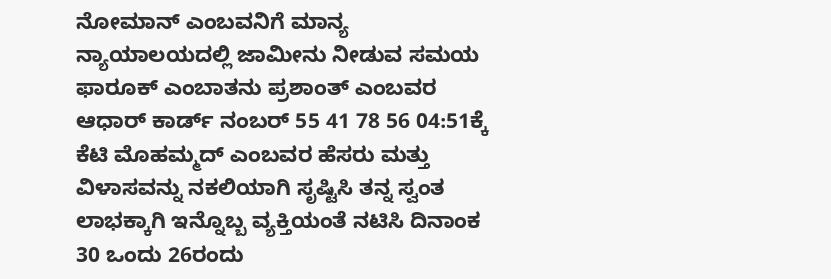ನೋಮಾನ್ ಎಂಬವನಿಗೆ ಮಾನ್ಯ ನ್ಯಾಯಾಲಯದಲ್ಲಿ ಜಾಮೀನು ನೀಡುವ ಸಮಯ ಫಾರೂಕ್ ಎಂಬಾತನು ಪ್ರಶಾಂತ್ ಎಂಬವರ ಆಧಾರ್ ಕಾರ್ಡ್ ನಂಬರ್ 55 41 78 56 04:51ಕ್ಕೆ ಕೆಟಿ ಮೊಹಮ್ಮದ್ ಎಂಬವರ ಹೆಸರು ಮತ್ತು ವಿಳಾಸವನ್ನು ನಕಲಿಯಾಗಿ ಸೃಷ್ಟಿಸಿ ತನ್ನ ಸ್ವಂತ ಲಾಭಕ್ಕಾಗಿ ಇನ್ನೊಬ್ಬ ವ್ಯಕ್ತಿಯಂತೆ ನಟಿಸಿ ದಿನಾಂಕ 30 ಒಂದು 26ರಂದು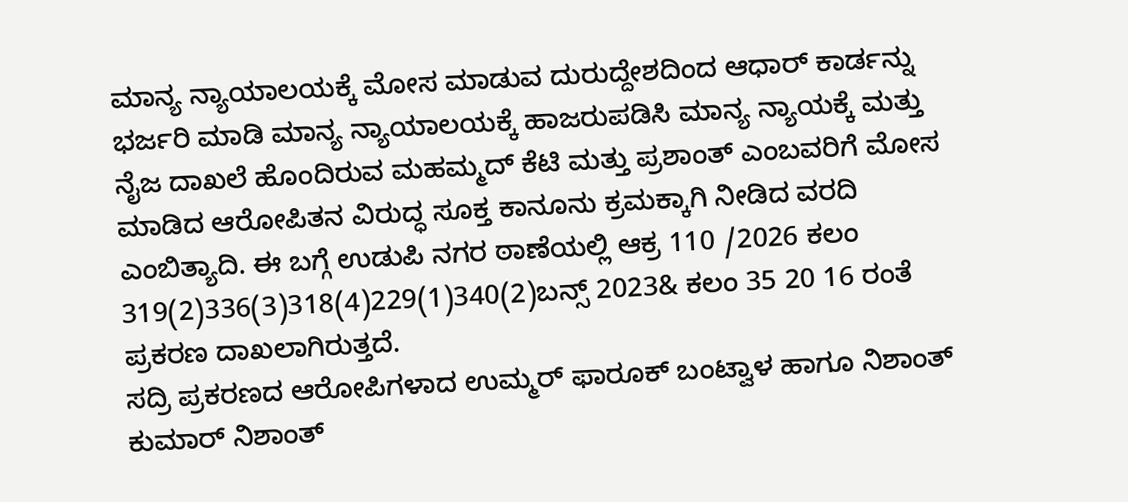ಮಾನ್ಯ ನ್ಯಾಯಾಲಯಕ್ಕೆ ಮೋಸ ಮಾಡುವ ದುರುದ್ದೇಶದಿಂದ ಆಧಾರ್ ಕಾರ್ಡನ್ನು ಭರ್ಜರಿ ಮಾಡಿ ಮಾನ್ಯ ನ್ಯಾಯಾಲಯಕ್ಕೆ ಹಾಜರುಪಡಿಸಿ ಮಾನ್ಯ ನ್ಯಾಯಕ್ಕೆ ಮತ್ತು ನೈಜ ದಾಖಲೆ ಹೊಂದಿರುವ ಮಹಮ್ಮದ್ ಕೆಟಿ ಮತ್ತು ಪ್ರಶಾಂತ್ ಎಂಬವರಿಗೆ ಮೋಸ ಮಾಡಿದ ಆರೋಪಿತನ ವಿರುದ್ಧ ಸೂಕ್ತ ಕಾನೂನು ಕ್ರಮಕ್ಕಾಗಿ ನೀಡಿದ ವರದಿ ಎಂಬಿತ್ಯಾದಿ. ಈ ಬಗ್ಗೆ ಉಡುಪಿ ನಗರ ಠಾಣೆಯಲ್ಲಿ ಆಕ್ರ 110 /2026 ಕಲಂ 319(2)336(3)318(4)229(1)340(2)ಬನ್ಸ್ 2023& ಕಲಂ 35 20 16 ರಂತೆ ಪ್ರಕರಣ ದಾಖಲಾಗಿರುತ್ತದೆ.
ಸದ್ರಿ ಪ್ರಕರಣದ ಆರೋಪಿಗಳಾದ ಉಮ್ಮರ್ ಫಾರೂಕ್ ಬಂಟ್ವಾಳ ಹಾಗೂ ನಿಶಾಂತ್ ಕುಮಾರ್ ನಿಶಾಂತ್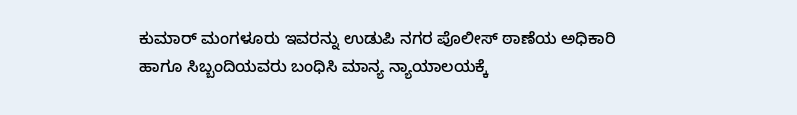ಕುಮಾರ್ ಮಂಗಳೂರು ಇವರನ್ನು ಉಡುಪಿ ನಗರ ಪೊಲೀಸ್ ಠಾಣೆಯ ಅಧಿಕಾರಿ ಹಾಗೂ ಸಿಬ್ಬಂದಿಯವರು ಬಂಧಿಸಿ ಮಾನ್ಯ ನ್ಯಾಯಾಲಯಕ್ಕೆ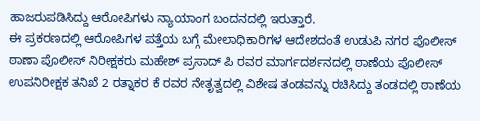ಹಾಜರುಪಡಿಸಿದ್ದು ಆರೋಪಿಗಳು ನ್ಯಾಯಾಂಗ ಬಂದನದಲ್ಲಿ ಇರುತ್ತಾರೆ.
ಈ ಪ್ರಕರಣದಲ್ಲಿ ಆರೋಪಿಗಳ ಪತ್ತೆಯ ಬಗ್ಗೆ ಮೇಲಾಧಿಕಾರಿಗಳ ಆದೇಶದಂತೆ ಉಡುಪಿ ನಗರ ಪೊಲೀಸ್ ಠಾಣಾ ಪೊಲೀಸ್ ನಿರೀಕ್ಷಕರು ಮಹೇಶ್ ಪ್ರಸಾದ್ ಪಿ ರವರ ಮಾರ್ಗದರ್ಶನದಲ್ಲಿ ಠಾಣೆಯ ಪೊಲೀಸ್ ಉಪನಿರೀಕ್ಷಕ ತನಿಖೆ 2 ರತ್ನಾಕರ ಕೆ ರವರ ನೇತೃತ್ವದಲ್ಲಿ ವಿಶೇಷ ತಂಡವನ್ನು ರಚಿಸಿದ್ದು ತಂಡದಲ್ಲಿ ಠಾಣೆಯ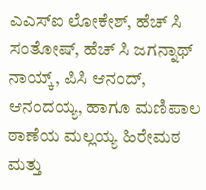ಎಎಸ್ಐ ಲೋಕೇಶ್, ಹೆಚ್ ಸಿ ಸಂತೋಷ್, ಹೆಚ್ ಸಿ ಜಗನ್ನಾಥ್ ನಾಯ್ಕ್, ಪಿಸಿ ಆನಂದ್, ಆನಂದಯ್ಯ, ಹಾಗೂ ಮಣಿಪಾಲ ಠಾಣೆಯ ಮಲ್ಲಯ್ಯ ಹಿರೇಮಠ ಮತ್ತು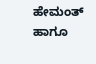ಹೇಮಂತ್ ಹಾಗೂ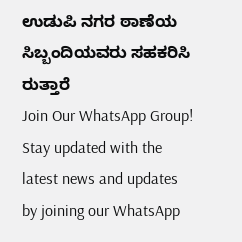ಉಡುಪಿ ನಗರ ಠಾಣೆಯ ಸಿಬ್ಬಂದಿಯವರು ಸಹಕರಿಸಿ ರುತ್ತಾರೆ
Join Our WhatsApp Group!
Stay updated with the latest news and updates by joining our WhatsApp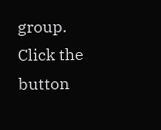group. Click the button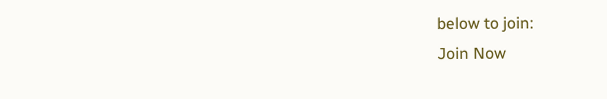below to join:
Join Now